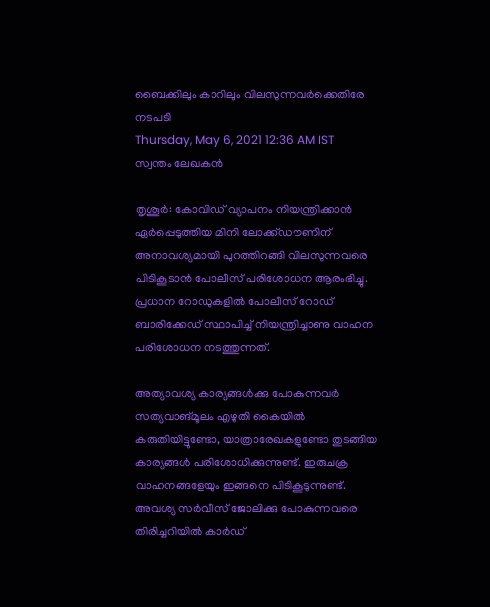ബൈക്കിലും കാറിലും വിലസുന്നവർക്കെതിരേ നടപടി
Thursday, May 6, 2021 12:36 AM IST
സ്വന്തം ലേഖകൻ

തൃശൂർ: കോവിഡ് വ്യാപനം നിയന്ത്രിക്കാൻ ഏർപ്പെടുത്തിയ മിനി ലോക്ക്ഡൗണിന് അനാവശ്യമായി പുറത്തിറങ്ങി വിലസുന്നവരെ പിടികൂടാൻ പോലീസ് പരിശോധന ആരംഭിച്ചു. പ്രധാന റോഡുകളിൽ പോലീസ് റോഡ് ബാരിക്കേഡ് സ്ഥാപിച്ച് നിയന്ത്രിച്ചാണു വാഹന പരിശോധന നടത്തുന്നത്.

അത്യാവശ്യ കാര്യങ്ങൾക്കു പോകുന്നവർ സത്യവാങ്മൂലം എഴുതി കൈയിൽ കരുതിയിട്ടുണ്ടോ, യാത്രാരേഖകളുണ്ടോ തുടങ്ങിയ കാര്യങ്ങൾ പരിശോധിക്കുന്നുണ്ട്. ഇരുചക്ര വാഹനങ്ങളേയും ഇങ്ങനെ പിടികൂടുന്നുണ്ട്. അവശ്യ സർവീസ് ജോലിക്കു പോകുന്നവരെ തിരിച്ചറിയിൽ കാർഡ്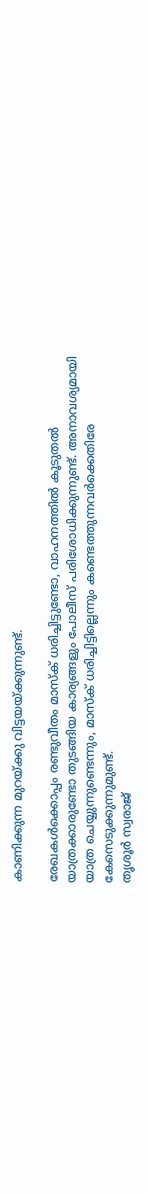കാണിക്കുന്ന മുറയ്ക്കു വിട്ടയയ്ക്കുന്നുണ്ട്.

രേഖകൾക്കൊപ്പം രണ്ടുവീതം മാസ്ക് ധരിച്ചിട്ടുണ്ടോ, വാഹനത്തിൽ കൂടുതൽ യാത്രക്കാരുണ്ടോ തുടങ്ങിയ കാര്യങ്ങളും പോലീസ് പരിശോധിക്കുന്നുണ്ട്. അനാവശ്യമായി യാത്ര ചെയ്യുന്നുണ്ടെന്നും, മാസ്ക് ധരിച്ചിട്ടില്ലെന്നും കണ്ടെത്തുന്നവർക്കെതിരേ കേസെടുക്കുന്നുമുണ്ട്.
തൃശൂർ സ്വരാജ്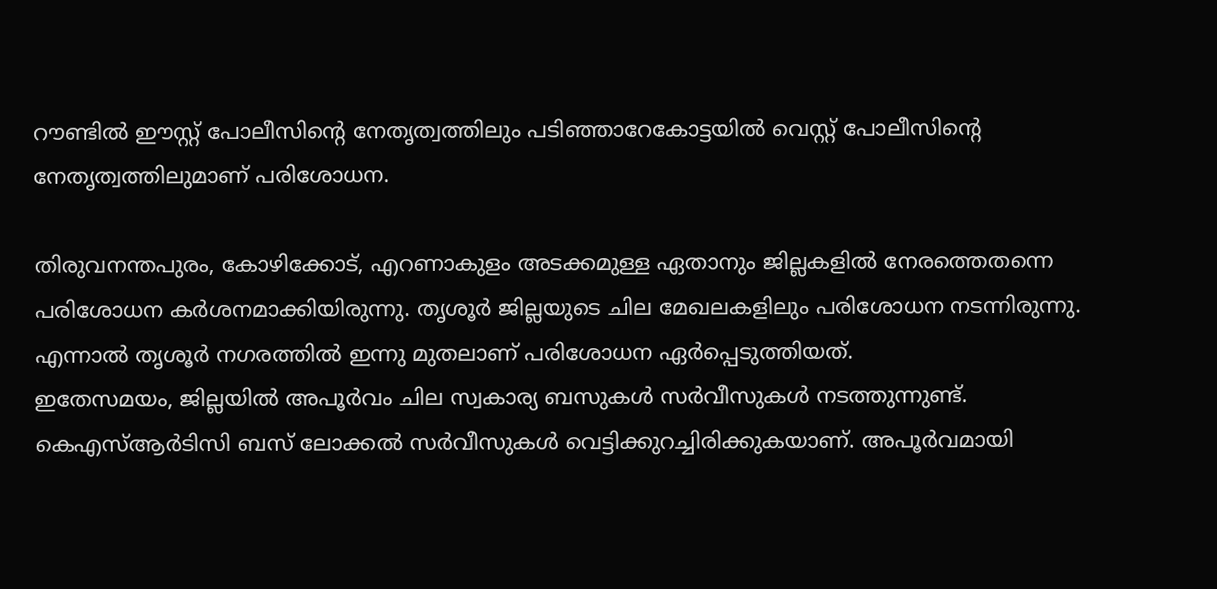റൗണ്ടിൽ ഈസ്റ്റ് പോലീസിന്‍റെ നേതൃത്വത്തിലും പടിഞ്ഞാറേകോട്ടയിൽ വെസ്റ്റ് പോലീസിന്‍റെ നേതൃത്വത്തിലുമാണ് പരിശോധന.

തിരുവനന്തപുരം, കോഴിക്കോട്, എറണാകുളം അടക്കമുള്ള ഏതാനും ജില്ലകളിൽ നേരത്തെതന്നെ പരിശോധന കർശനമാക്കിയിരുന്നു. തൃശൂർ ജില്ലയുടെ ചില മേഖലകളിലും പരിശോധന നടന്നിരുന്നു. എന്നാൽ തൃശൂർ നഗരത്തിൽ ഇന്നു മുതലാണ് പരിശോധന ഏർപ്പെടുത്തിയത്.
ഇതേസമയം, ജില്ലയിൽ അപൂർവം ചില സ്വകാര്യ ബസുകൾ സർവീസുകൾ നടത്തുന്നുണ്ട്. കെഎസ്ആർടിസി ബസ് ലോക്കൽ സർവീസുകൾ വെട്ടിക്കുറച്ചിരിക്കുകയാണ്. അപൂർവമായി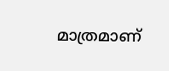മാത്രമാണ്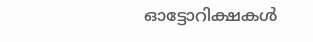ഓട്ടോറിക്ഷകൾ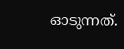ഓടുന്നത്.